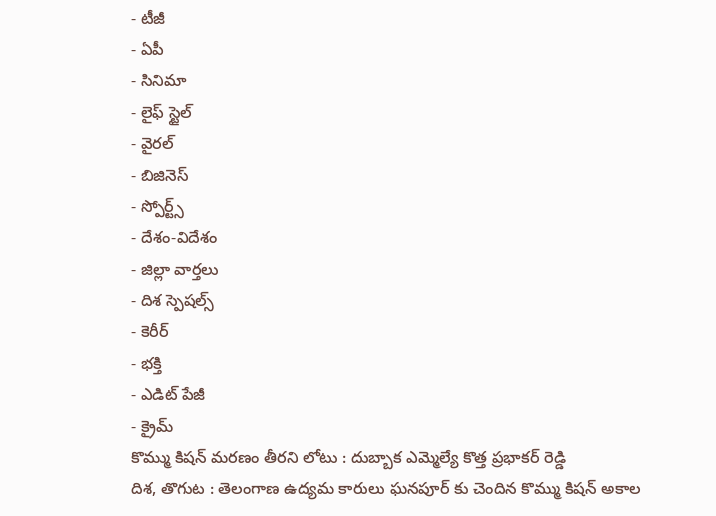- టీజీ
- ఏపీ
- సినిమా
- లైఫ్ స్టైల్
- వైరల్
- బిజినెస్
- స్పోర్ట్స్
- దేశం-విదేశం
- జిల్లా వార్తలు
- దిశ స్పెషల్స్
- కెరీర్
- భక్తి
- ఎడిట్ పేజీ
- క్రైమ్
కొమ్ము కిషన్ మరణం తీరని లోటు : దుబ్బాక ఎమ్మెల్యే కొత్త ప్రభాకర్ రెడ్డి
దిశ, తొగుట : తెలంగాణ ఉద్యమ కారులు ఘనపూర్ కు చెందిన కొమ్ము కిషన్ అకాల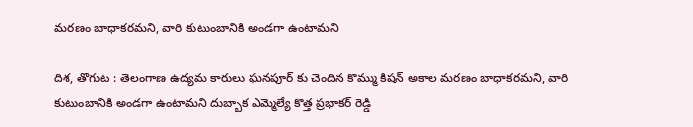మరణం బాధాకరమని, వారి కుటుంబానికి అండగా ఉంటామని

దిశ, తొగుట : తెలంగాణ ఉద్యమ కారులు ఘనపూర్ కు చెందిన కొమ్ము కిషన్ అకాల మరణం బాధాకరమని, వారి కుటుంబానికి అండగా ఉంటామని దుబ్బాక ఎమ్మెల్యే కొత్త ప్రభాకర్ రెడ్డి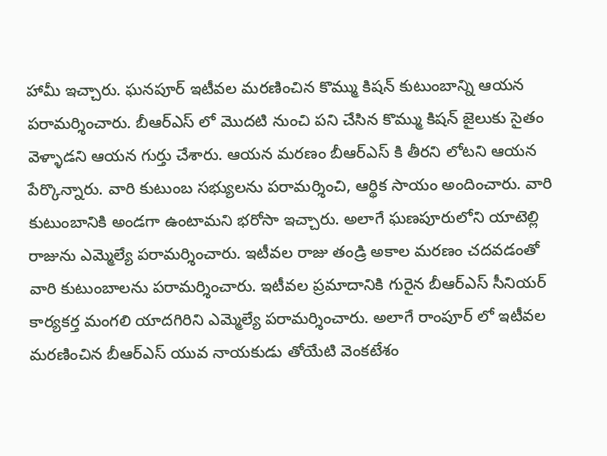హామీ ఇచ్చారు. ఘనపూర్ ఇటీవల మరణించిన కొమ్ము కిషన్ కుటుంబాన్ని ఆయన పరామర్శించారు. బీఆర్ఎస్ లో మొదటి నుంచి పని చేసిన కొమ్ము కిషన్ జైలుకు సైతం వెళ్ళాడని ఆయన గుర్తు చేశారు. ఆయన మరణం బీఆర్ఎస్ కి తీరని లోటని ఆయన పేర్కొన్నారు. వారి కుటుంబ సభ్యులను పరామర్శించి, ఆర్థిక సాయం అందించారు. వారి కుటుంబానికి అండగా ఉంటామని భరోసా ఇచ్చారు. అలాగే ఘణపూరులోని యాటెల్లి రాజును ఎమ్మెల్యే పరామర్శించారు. ఇటీవల రాజు తండ్రి అకాల మరణం చదవడంతో వారి కుటుంబాలను పరామర్శించారు. ఇటీవల ప్రమాదానికి గురైన బీఆర్ఎస్ సీనియర్ కార్యకర్త మంగలి యాదగిరిని ఎమ్మెల్యే పరామర్శించారు. అలాగే రాంపూర్ లో ఇటీవల మరణించిన బీఆర్ఎస్ యువ నాయకుడు తోయేటి వెంకటేశం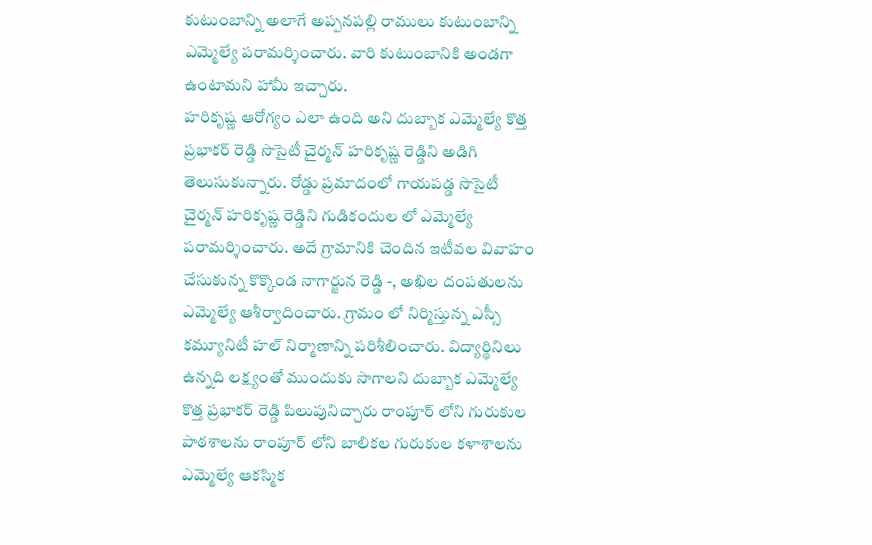కుటుంబాన్ని అలాగే అప్పనపల్లి రాములు కుటుంబాన్ని ఎమ్మెల్యే పరామర్శించారు. వారి కుటుంబానికి అండగా ఉంటామని హామీ ఇచ్చారు.
హరికృష్ణ ఆరోగ్యం ఎలా ఉంది అని దుబ్బాక ఎమ్మెల్యే కొత్త ప్రభాకర్ రెడ్డి సొసైటీ చైర్మన్ హరికృష్ణ రెడ్డిని అడిగి తెలుసుకున్నారు. రోడ్డు ప్రమాదంలో గాయపడ్డ సొసైటీ చైర్మన్ హరికృష్ణ రెడ్డిని గుడికందుల లో ఎమ్మెల్యే పరామర్శించారు. అదే గ్రామానికి చెందిన ఇటీవల వివాహం చేసుకున్న కొక్కొండ నాగార్జున రెడ్డి -, అఖిల దంపతులను ఎమ్మెల్యే ఆశీర్వాదించారు. గ్రామం లో నిర్మిస్తున్న ఎస్సీ కమ్యూనిటీ హల్ నిర్మాణాన్ని పరిశీలించారు. విద్యార్థినిలు ఉన్నది లక్ష్యంతో ముందుకు సాగాలని దుబ్బాక ఎమ్మెల్యే కొత్త ప్రభాకర్ రెడ్డి పిలుపునిచ్చారు రాంపూర్ లోని గురుకుల పాఠశాలను రాంపూర్ లోని బాలికల గురుకుల కళాశాలను ఎమ్మెల్యే ఆకస్మిక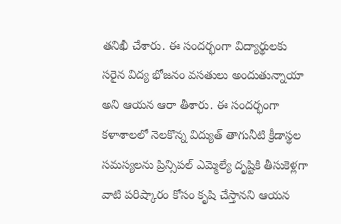తనిఖీ చేశారు. ఈ సందర్భంగా విద్యార్థులకు సరైన విద్య భోజనం వసతులు అందుతున్నాయా అని ఆయన ఆరా తీశారు. ఈ సందర్భంగా కళాశాలలో నెలకొన్న విద్యుత్ తాగునీటి క్రీడాస్థల సమస్యలను ప్రిన్సిపల్ ఎమ్మెల్యే దృష్టికి తీసుకెళ్లగా వాటి పరిష్కారం కోసం కృషి చేస్తానని ఆయన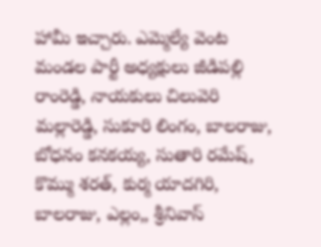హామీ ఇచ్చారు. ఎమ్మెల్యే వెంట మండల పార్టీ అధ్యక్షులు జీడిపల్లి రాంరెడ్డి, నాయకులు చిలువెరి మల్లారెడ్డి, సుకూరి లింగం, బాలరాజు, బోధనం కనకయ్య, సుతారి రమేష్, కొమ్ము శరత్, కుర్మ యాదగిరి, బాలరాజు, ఎల్లం,, శ్రీనివాస్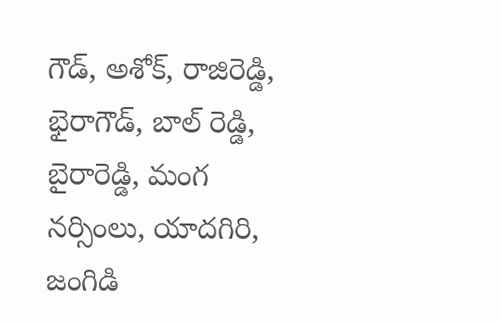గౌడ్, అశోక్, రాజిరెడ్డి, భైరాగౌడ్, బాల్ రెడ్డి, బైరారెడ్డి, మంగ నర్సింలు, యాదగిరి, జంగిడి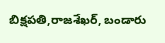బిక్షపతి,రాజశేఖర్, బండారు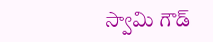స్వామి గౌడ్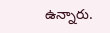ఉన్నారు.